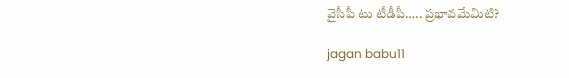వైసీపీ టు టీడీపీ….. ప్రభావమేమిటి?

jagan babu11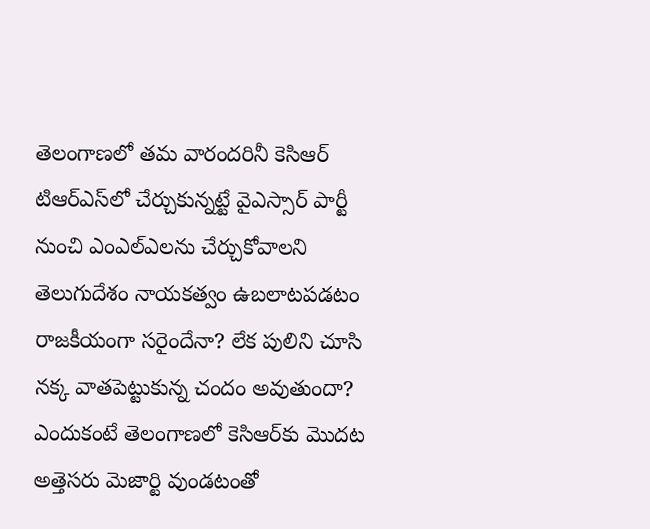తెలంగాణలో తమ వారందరినీ కెసిఆర్‌ టిఆర్‌ఎస్‌లో చేర్చుకున్నట్టే వైఎస్సార్‌ పార్టీ నుంచి ఎంఎల్‌ఎలను చేర్చుకోవాలని తెలుగుదేశం నాయకత్వం ఉబలాటపడటం రాజకీయంగా సరైందేనా? లేక పులిని చూసి నక్క వాతపెట్టుకున్న చందం అవుతుందా? ఎందుకంటే తెలంగాణలో కెసిఆర్‌కు మొదట అత్తెసరు మెజార్టి వుండటంతో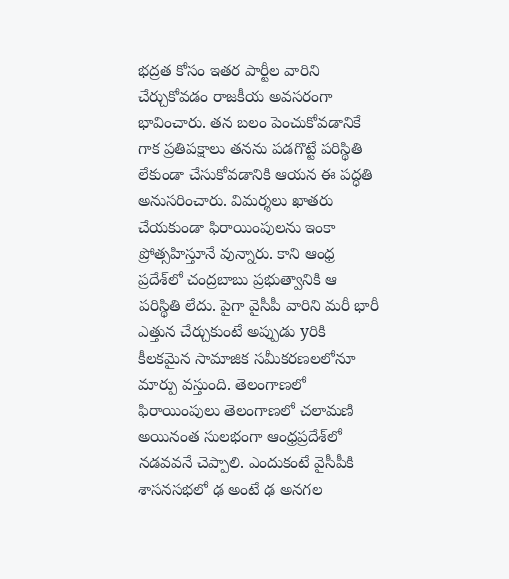భద్రత కోసం ఇతర పార్టీల వారిని చేర్చుకోవడం రాజకీయ అవసరంగా భావించారు. తన బలం పెంచుకోవడానికే గాక ప్రతిపక్షాలు తనను పడగొట్టే పరిస్థితి లేకుండా చేసుకోవడానికి ఆయన ఈ పద్ధతి అనుసరించారు. విమర్శలు ఖాతరు చేయకుండా ఫిరాయింపులను ఇంకా ప్రోత్సహిస్తూనే వున్నారు. కాని ఆంధ్ర ప్రదేశ్‌లో చంద్రబాబు ప్రభుత్వానికి ఆ పరిస్థితి లేదు. పైగా వైసీపీ వారిని మరీ భారీ ఎత్తున చేర్చుకుంటే అప్పుడు yరికి కీలకమైన సామాజిక సమీకరణలలోనూ మార్పు వస్తుంది. తెలంగాణలో ఫిరాయింపులు తెలంగాణలో చలామణి అయినంత సులభంగా ఆంధ్రప్రదేశ్‌లో నడవవనే చెప్పాలి. ఎందుకంటే వైసీపీకి శాసనసభలో ఢ అంటే ఢ అనగల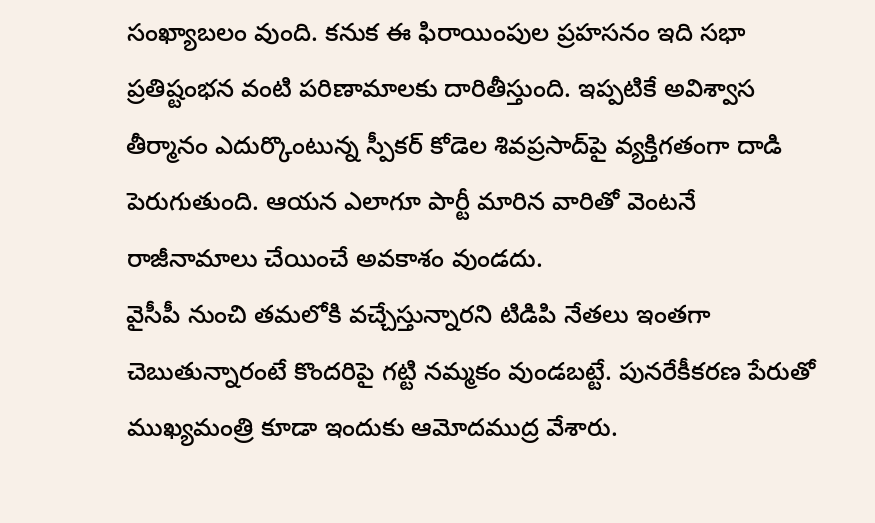సంఖ్యాబలం వుంది. కనుక ఈ ఫిరాయింపుల ప్రహసనం ఇది సభా ప్రతిష్టంభన వంటి పరిణామాలకు దారితీస్తుంది. ఇప్పటికే అవిశ్వాస తీర్మానం ఎదుర్కొంటున్న స్పీకర్‌ కోడెల శివప్రసాద్‌పై వ్యక్తిగతంగా దాడి పెరుగుతుంది. ఆయన ఎలాగూ పార్టీ మారిన వారితో వెంటనే రాజీనామాలు చేయించే అవకాశం వుండదు.
వైసీపీ నుంచి తమలోకి వచ్చేస్తున్నారని టిడిపి నేతలు ఇంతగా చెబుతున్నారంటే కొందరిపై గట్టి నమ్మకం వుండబట్టే. పునరేకీకరణ పేరుతో ముఖ్యమంత్రి కూడా ఇందుకు ఆమోదముద్ర వేశారు.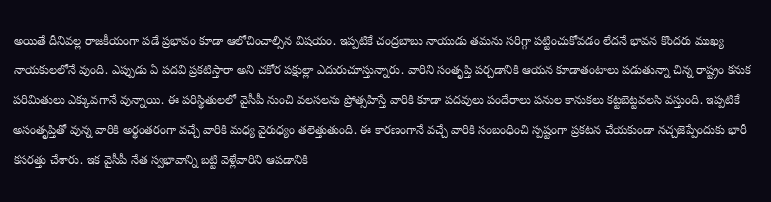అయితే దీనివల్ల రాజకీయంగా పడే ప్రభావం కూడా ఆలోచించాల్సిన విషయం. ఇప్పటికే చంద్రబాబు నాయుడు తమను సరిగ్గా పట్టించుకోవడం లేదనే భావన కొందరు ముఖ్య నాయకులలోనే వుంది. ఎప్పుడు ఏ పదవి ప్రకటిస్తారా అని చకోర పక్షుల్లా ఎదురుచూస్తున్నారు. వారిని సంతృప్తి పర్చడానికి ఆయన కూడాతంటాలు పడుతున్నా చిన్న రాష్ట్రం కనుక పరిమితులు ఎక్కువగానే వున్నాయి. ఈ పరిస్థితులలో వైసీపీ నుంచి వలసలను ప్రోత్సహిస్తే వారికి కూడా పదవులు పందేరాలు పనుల కానుకలు కట్టబెట్టవలసి వస్తుంది. ఇప్పటికే అసంతృప్తితో వున్న వారికి అర్థంతరంగా వచ్చే వారికి మధ్య వైరుధ్యం తలెత్తుతుంది. ఈ కారణంగానే వచ్చే వారికి సంబంధించి స్పష్టంగా ప్రకటన చేయకుండా నచ్చజెప్పేందుకు భారీ కసరత్తు చేశారు. ఇక వైసీపీ నేత స్వభావాన్ని బట్టి వెళ్లేవారిని ఆపడానికి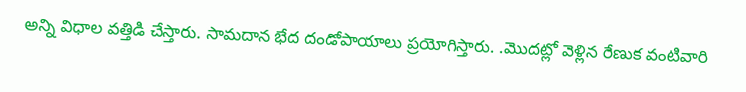అన్ని విధాల వత్తిడి చేస్తారు. సామదాన భేద దండోపాయాలు ప్రయోగిస్తారు. .మొదట్లో వెళ్లిన రేణుక వంటివారి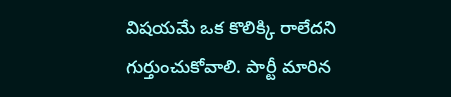విషయమే ఒక కొలిక్కి రాలేదని గుర్తుంచుకోవాలి. పార్టీ మారిన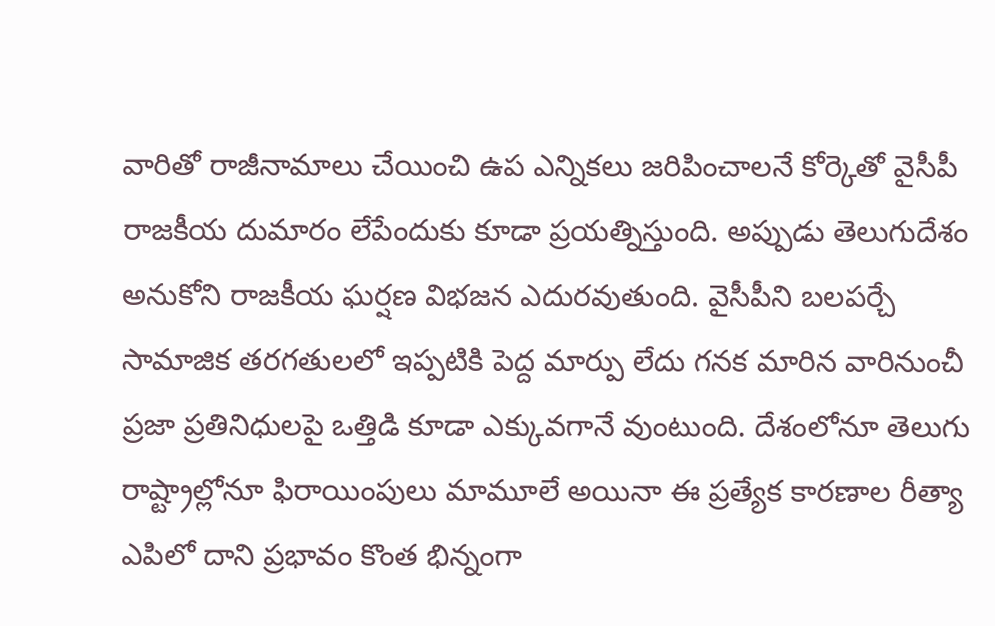వారితో రాజీనామాలు చేయించి ఉప ఎన్నికలు జరిపించాలనే కోర్కెతో వైసీపీ రాజకీయ దుమారం లేపేందుకు కూడా ప్రయత్నిస్తుంది. అప్పుడు తెలుగుదేశం అనుకోని రాజకీయ ఘర్షణ విభజన ఎదురవుతుంది. వైసీపీని బలపర్చే సామాజిక తరగతులలో ఇప్పటికి పెద్ద మార్పు లేదు గనక మారిన వారినుంచీ ప్రజా ప్రతినిధులపై ఒత్తిడి కూడా ఎక్కువగానే వుంటుంది. దేశంలోనూ తెలుగు రాష్ట్రాల్లోనూ ఫిరాయింపులు మామూలే అయినా ఈ ప్రత్యేక కారణాల రీత్యా ఎపిలో దాని ప్రభావం కొంత భిన్నంగా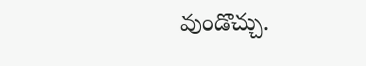వుండొచ్చు.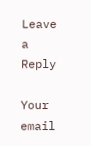Leave a Reply

Your email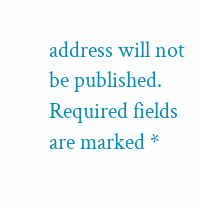address will not be published. Required fields are marked *